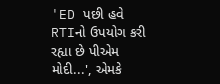'ED પછી હવે RTIનો ઉપયોગ કરી રહ્યા છે પીએમ મોદી...', એમકે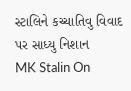સ્ટાલિને કચ્ચાતિવુ વિવાદ પર સાધ્યુ નિશાન
MK Stalin On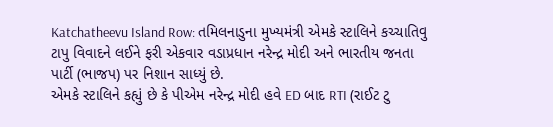Katchatheevu Island Row: તમિલનાડુના મુખ્યમંત્રી એમકે સ્ટાલિને કચ્ચાતિવુ ટાપુ વિવાદને લઈને ફરી એકવાર વડાપ્રધાન નરેન્દ્ર મોદી અને ભારતીય જનતા પાર્ટી (ભાજપ) પર નિશાન સાધ્યું છે.
એમકે સ્ટાલિને કહ્યું છે કે પીએમ નરેન્દ્ર મોદી હવે ED બાદ RTI (રાઈટ ટુ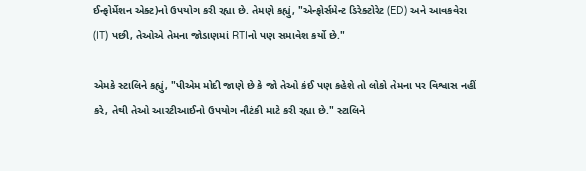ઈન્ફોર્મેશન એક્ટ)નો ઉપયોગ કરી રહ્યા છે. તેમણે કહ્યું, "એન્ફોર્સમેન્ટ ડિરેક્ટોરેટ (ED) અને આવકવેરા (IT) પછી, તેઓએ તેમના જોડાણમાં RTIનો પણ સમાવેશ કર્યો છે."

એમકે સ્ટાલિને કહ્યું, "પીએમ મોદી જાણે છે કે જો તેઓ કંઈ પણ કહેશે તો લોકો તેમના પર વિશ્વાસ નહીં કરે, તેથી તેઓ આરટીઆઈનો ઉપયોગ નૌટંકી માટે કરી રહ્યા છે." સ્ટાલિને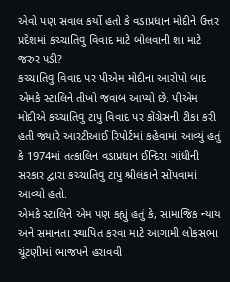એવો પણ સવાલ કર્યો હતો કે વડાપ્રધાન મોદીને ઉત્તર પ્રદેશમાં કચ્ચાતિવુ વિવાદ માટે બોલવાની શા માટે જરુર પડી?
કચ્ચાતિવુ વિવાદ પર પીએમ મોદીના આરોપો બાદ એમકે સ્ટાલિને તીખો જવાબ આપ્યો છે. પીએમ મોદીએ કચ્ચાતિવુ ટાપુ વિવાદ પર કોંગ્રેસની ટીકા કરી હતી જ્યારે આરટીઆઈ રિપોર્ટમાં કહેવામાં આવ્યું હતું કે 1974માં તત્કાલિન વડાપ્રધાન ઈન્દિરા ગાંધીની સરકાર દ્વારા કચ્ચાતિવુ ટાપુ શ્રીલંકાને સોંપવામાં આવ્યો હતો.
એમકે સ્ટાલિને એમ પણ કહ્યું હતું કે, સામાજિક ન્યાય અને સમાનતા સ્થાપિત કરવા માટે આગામી લોકસભા ચૂંટણીમાં ભાજપને હરાવવી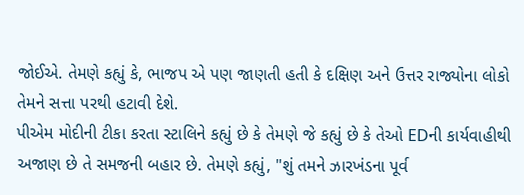જોઈએ. તેમણે કહ્યું કે, ભાજપ એ પણ જાણતી હતી કે દક્ષિણ અને ઉત્તર રાજ્યોના લોકો તેમને સત્તા પરથી હટાવી દેશે.
પીએમ મોદીની ટીકા કરતા સ્ટાલિને કહ્યું છે કે તેમણે જે કહ્યું છે કે તેઓ EDની કાર્યવાહીથી અજાણ છે તે સમજની બહાર છે. તેમણે કહ્યું, "શું તમને ઝારખંડના પૂર્વ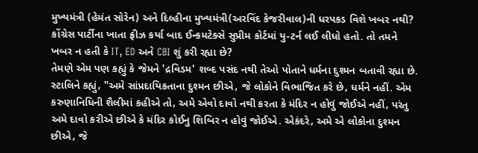મુખ્યમંત્રી (હેમંત સોરેન) અને દિલ્હીના મુખ્યમંત્રી(અરવિંદ કેજરીવાલ)ની ધરપકડ વિશે ખબર નથી? કોંગ્રેસ પાર્ટીના ખાતા ફ્રીઝ કર્યા બાદ ઈન્કમટેક્સે સુપ્રીમ કોર્ટમાં યુ-ટર્ન લઈ લીધો હતો. તો તમને ખબર ન હતી કે IT, ED અને CBI શું કરી રહ્યા છે?
તેમણે એમ પણ કહ્યું કે જેમને 'દ્રવિડમ' શબ્દ પસંદ નથી તેઓ પોતાને ધર્મના દુશ્મન બતાવી રહ્યા છે. સ્ટાલિને કહ્યું, "અમે સાંપ્રદાયિકતાના દુશ્મન છીએ, જે લોકોને વિભાજિત કરે છે, ધર્મને નહીં. એમ કરુણાનિધિની શૈલીમાં કહીએ તો, અમે એવો દાવો નથી કરતા કે મંદિર ન હોવું જોઈએ નહીં, પરંતુ અમે દાવો કરીએ છીએ કે મંદિર કોઈનુ શિબિર ન હોવું જોઈએ. એકંદરે, અમે એ લોકોના દુશ્મન છીએ, જે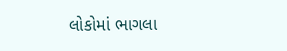લોકોમાં ભાગલા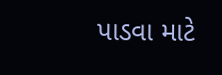પાડવા માટે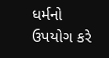ધર્મનો ઉપયોગ કરે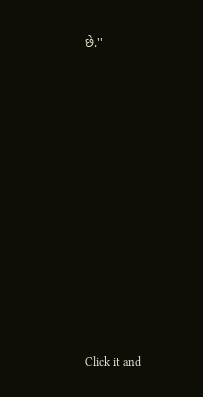છે.''












Click it and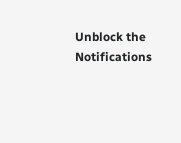Unblock the Notifications